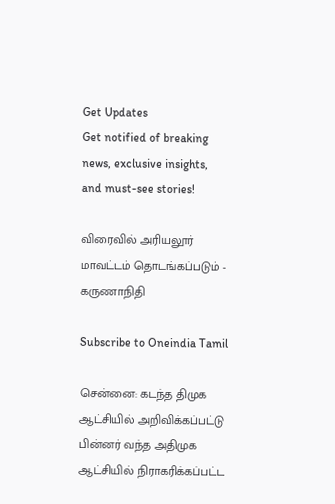Get Updates
Get notified of breaking news, exclusive insights, and must-see stories!

விரைவில் அரியலூர் மாவட்டம் தொடங்கப்படும் - கருணாநிதி

Subscribe to Oneindia Tamil

சென்னை: கடந்த திமுக ஆட்சியில் அறிவிக்கப்பட்டு பின்னர் வந்த அதிமுக ஆட்சியில் நிராகரிக்கப்பட்ட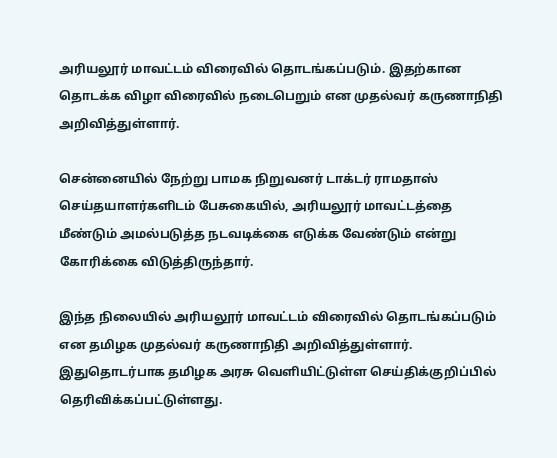அரியலூர் மாவட்டம் விரைவில் தொடங்கப்படும். இதற்கான தொடக்க விழா விரைவில் நடைபெறும் என முதல்வர் கருணாநிதி அறிவித்துள்ளார்.

சென்னையில் நேற்று பாமக நிறுவனர் டாக்டர் ராமதாஸ் செய்தயாளர்களிடம் பேசுகையில், அரியலூர் மாவட்டத்தை மீண்டும் அமல்படுத்த நடவடிக்கை எடுக்க வேண்டும் என்று கோரிக்கை விடுத்திருந்தார்.

இந்த நிலையில் அரியலூர் மாவட்டம் விரைவில் தொடங்கப்படும் என தமிழக முதல்வர் கருணாநிதி அறிவித்துள்ளார். இதுதொடர்பாக தமிழக அரசு வெளியிட்டுள்ள செய்திக்குறிப்பில் தெரிவிக்கப்பட்டுள்ளது.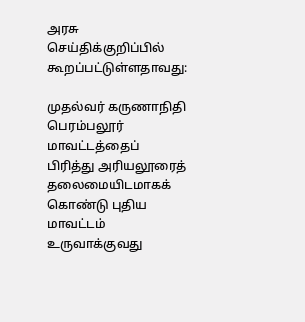அரசு செய்திக்குறிப்பில் கூறப்பட்டுள்ளதாவது:

முதல்வர் கருணாநிதி பெரம்பலூர் மாவட்டத்தைப் பிரித்து அரியலூரைத் தலைமையிடமாகக் கொண்டு புதிய மாவட்டம் உருவாக்குவது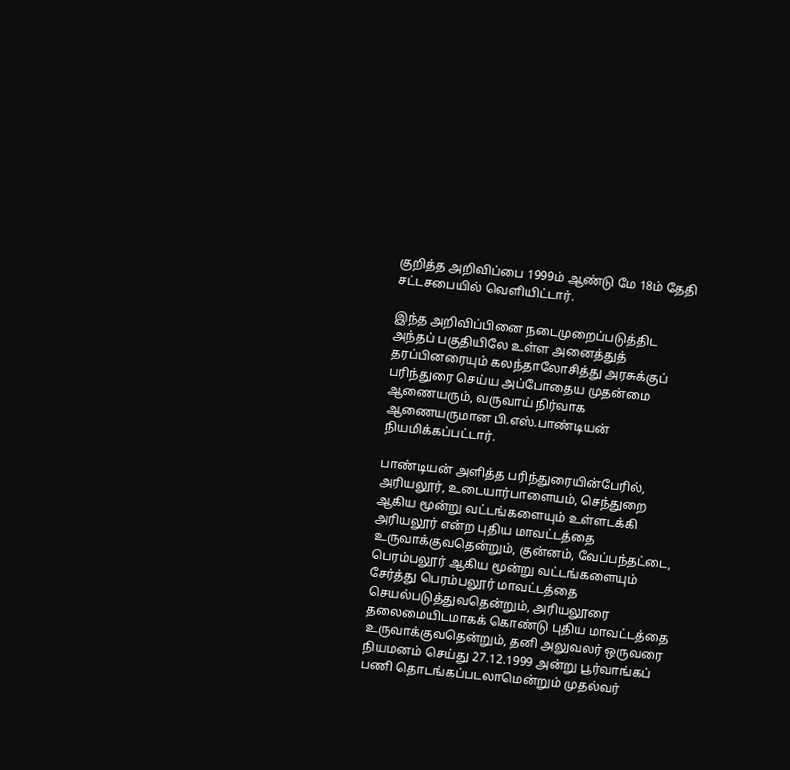குறித்த அறிவிப்பை 1999ம் ஆண்டு மே 18ம் தேதி சட்டசபையில் வெளியிட்டார்.

இந்த அறிவிப்பினை நடைமுறைப்படுத்திட அந்தப் பகுதியிலே உள்ள அனைத்துத் தரப்பினரையும் கலந்தாலோசித்து அரசுக்குப் பரிந்துரை செய்ய அப்போதைய முதன்மை ஆணையரும், வருவாய் நிர்வாக ஆணையருமான பி.எஸ்.பாண்டியன் நியமிக்கப்பட்டார்.

பாண்டியன் அளித்த பரிந்துரையின்பேரில், அரியலூர், உடையார்பாளையம், செந்துறை ஆகிய மூன்று வட்டங்களையும் உள்ளடக்கி அரியலூர் என்ற புதிய மாவட்டத்தை உருவாக்குவதென்றும், குன்னம், வேப்பந்தட்டை, பெரம்பலூர் ஆகிய மூன்று வட்டங்களையும் சேர்த்து பெரம்பலூர் மாவட்டத்தை செயல்படுத்துவதென்றும், அரியலூரை தலைமையிடமாகக் கொண்டு புதிய மாவட்டத்தை உருவாக்குவதென்றும், தனி அலுவலர் ஒருவரை நியமனம் செய்து 27.12.1999 அன்று பூர்வாங்கப் பணி தொடங்கப்படலாமென்றும் முதல்வர்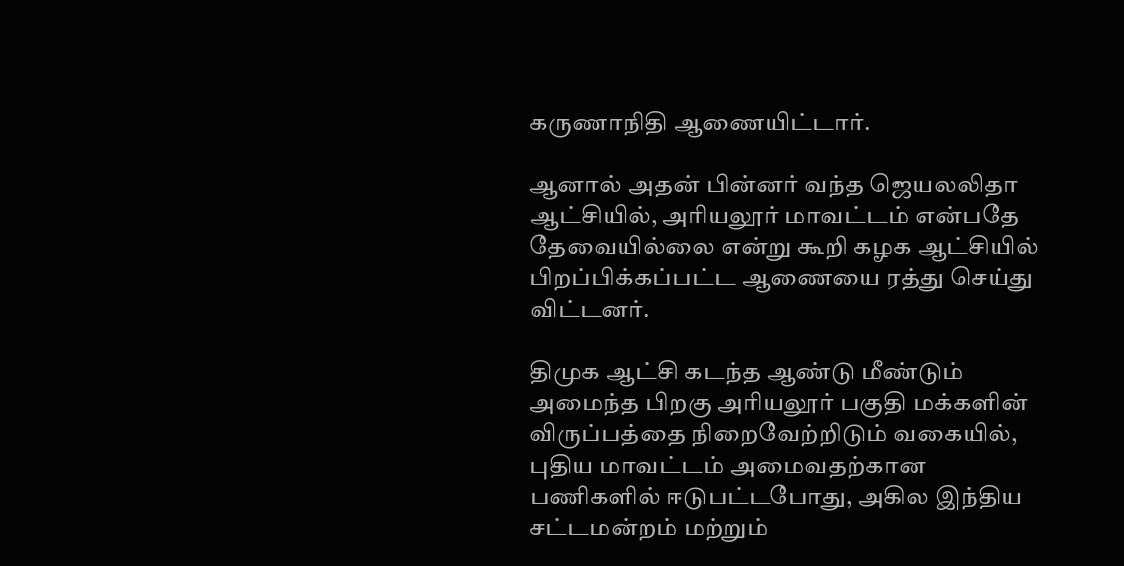கருணாநிதி ஆணையிட்டார்.

ஆனால் அதன் பின்னர் வந்த ஜெயலலிதா ஆட்சியில், அரியலூர் மாவட்டம் என்பதே தேவையில்லை என்று கூறி கழக ஆட்சியில் பிறப்பிக்கப்பட்ட ஆணையை ரத்து செய்து விட்டனர்.

திமுக ஆட்சி கடந்த ஆண்டு மீண்டும் அமைந்த பிறகு அரியலூர் பகுதி மக்களின் விருப்பத்தை நிறைவேற்றிடும் வகையில், புதிய மாவட்டம் அமைவதற்கான பணிகளில் ஈடுபட்டபோது, அகில இந்திய சட்டமன்றம் மற்றும்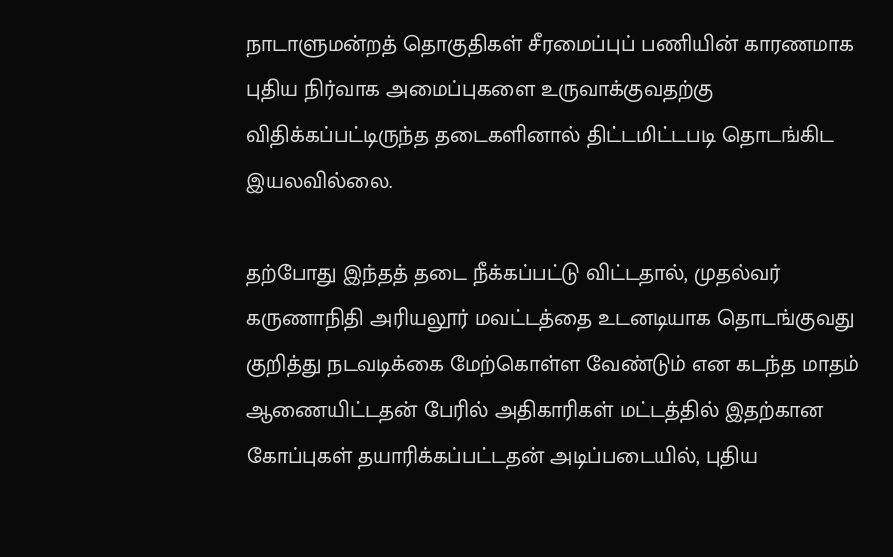நாடாளுமன்றத் தொகுதிகள் சீரமைப்புப் பணியின் காரணமாக புதிய நிர்வாக அமைப்புகளை உருவாக்குவதற்கு விதிக்கப்பட்டிருந்த தடைகளினால் திட்டமிட்டபடி தொடங்கிட இயலவில்லை.

தற்போது இந்தத் தடை நீக்கப்பட்டு விட்டதால், முதல்வர் கருணாநிதி அரியலூர் மவட்டத்தை உடனடியாக தொடங்குவது குறித்து நடவடிக்கை மேற்கொள்ள வேண்டும் என கடந்த மாதம் ஆணையிட்டதன் பேரில் அதிகாரிகள் மட்டத்தில் இதற்கான கோப்புகள் தயாரிக்கப்பட்டதன் அடிப்படையில், புதிய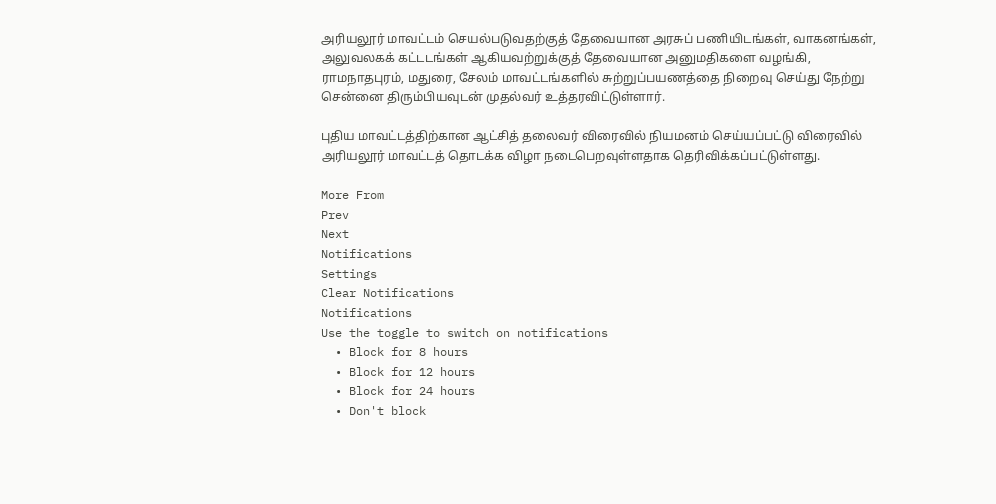அரியலூர் மாவட்டம் செயல்படுவதற்குத் தேவையான அரசுப் பணியிடங்கள், வாகனங்கள், அலுவலகக் கட்டடங்கள் ஆகியவற்றுக்குத் தேவையான அனுமதிகளை வழங்கி, ராமநாதபுரம், மதுரை, சேலம் மாவட்டங்களில் சுற்றுப்பயணத்தை நிறைவு செய்து நேற்று சென்னை திரும்பியவுடன் முதல்வர் உத்தரவிட்டுள்ளார்.

புதிய மாவட்டத்திற்கான ஆட்சித் தலைவர் விரைவில் நியமனம் செய்யப்பட்டு விரைவில் அரியலூர் மாவட்டத் தொடக்க விழா நடைபெறவுள்ளதாக தெரிவிக்கப்பட்டுள்ளது.

More From
Prev
Next
Notifications
Settings
Clear Notifications
Notifications
Use the toggle to switch on notifications
  • Block for 8 hours
  • Block for 12 hours
  • Block for 24 hours
  • Don't block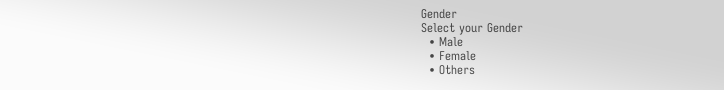Gender
Select your Gender
  • Male
  • Female
  • Others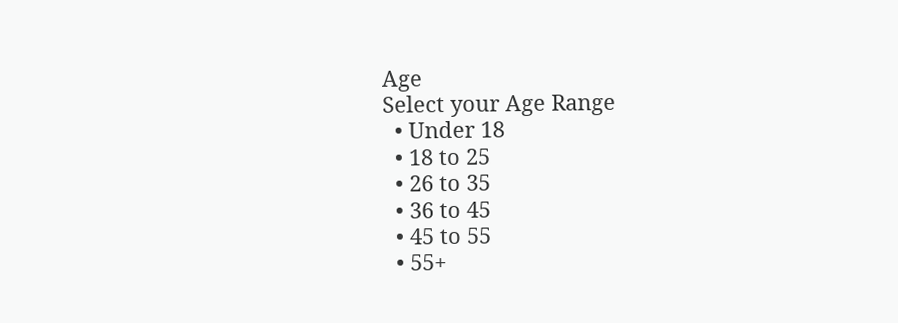Age
Select your Age Range
  • Under 18
  • 18 to 25
  • 26 to 35
  • 36 to 45
  • 45 to 55
  • 55+